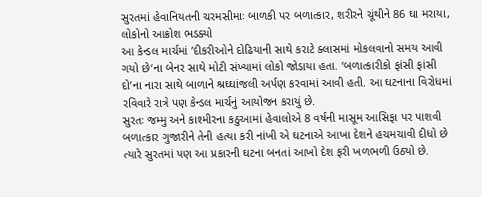સુરતમાં હેવાનિયતની ચરમસીમાઃ બાળકી પર બળાત્કાર, શરીરને ચૂંથીને 86 ઘા મરાયા, લોકોનો આક્રોશ ભડક્યો
આ કેન્ડલ માર્ચમાં ’દીકરીઓને દોઢિયાની સાથે કરાટે ક્લાસમાં મોકલવાનો સમય આવી ગયો છે‘ના બેનર સાથે મોટી સંખ્યામાં લોકો જોડાયા હતા. ‘બળાત્કારીકો ફાંસી ફાંસી દો’ના નારા સાથે બાળાને શ્રઘ્ઘાંજલી અર્પણ કરવામાં આવી હતી. આ ઘટનાના વિરોધમાં રવિવારે રાત્રે પણ કેન્ડલ માર્ચનું આયોજન કરાયું છે.
સુરતઃ જમ્મુ અને કાશ્મીરના કઠુઆમાં હેવાલોએ 8 વર્ષની માસૂમ આસિફા પર પાશવી બળાત્કાર ગુજારીને તેની હત્યા કરી નાંખી એ ઘટનાએ આખા દેશને હચમચાવી દીધો છે ત્યારે સુરતમાં પણ આ પ્રકારની ઘટના બનતાં આખો દેશ ફરી ખળભળી ઉઠ્યો છે.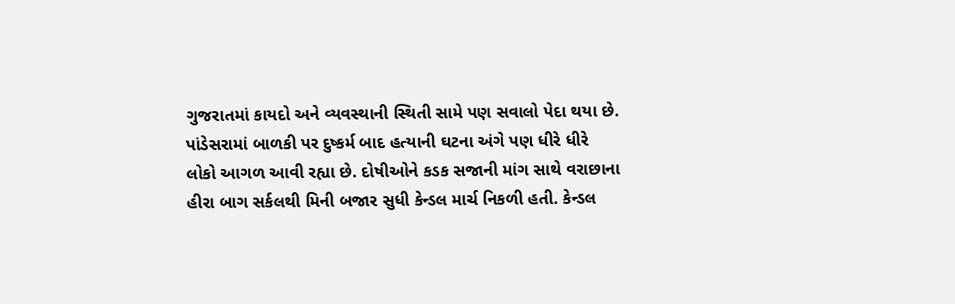ગુજરાતમાં કાયદો અને વ્યવસ્થાની સ્થિતી સામે પણ સવાલો પેદા થયા છે.
પાંડેસરામાં બાળકી પર દુષ્કર્મ બાદ હત્યાની ઘટના અંગે પણ ધીરે ધીરે લોકો આગળ આવી રહ્યા છે. દોષીઓને કડક સજાની માંગ સાથે વરાછાના હીરા બાગ સર્કલથી મિની બજાર સુધી કેન્ડલ માર્ચ નિકળી હતી. કેન્ડલ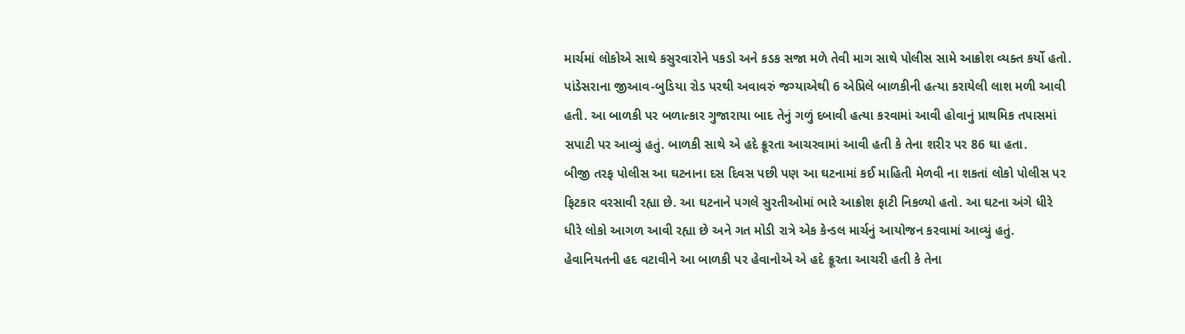માર્ચમાં લોકોએ સાથે કસુરવારોને પકડો અને કડક સજા મળે તેવી માગ સાથે પોલીસ સામે આક્રોશ વ્યક્ત કર્યો હતો.
પાંડેસરાના જીઆવ-બુડિયા રોડ પરથી અવાવરું જગ્યાએથી 6 એપ્રિલે બાળકીની હત્યા કરાયેલી લાશ મળી આવી હતી. આ બાળકી પર બળાત્કાર ગુજારાયા બાદ તેનું ગળું દબાવી હત્યા કરવામાં આવી હોવાનું પ્રાથમિક તપાસમાં સપાટી પર આવ્યું હતું. બાળકી સાથે એ હદે ક્રૂરતા આચરવામાં આવી હતી કે તેના શરીર પર 86 ઘા હતા.
બીજી તરફ પોલીસ આ ઘટનાના દસ દિવસ પછી પણ આ ઘટનામાં કઈ માહિતી મેળવી ના શકતાં લોકો પોલીસ પર ફિટકાર વરસાવી રહ્યા છે. આ ઘટનાને પગલે સુરતીઓમાં ભારે આક્રોશ ફાટી નિકળ્યો હતો. આ ઘટના અંગે ધીરે ધીરે લોકો આગળ આવી રહ્યા છે અને ગત મોડી રાત્રે એક કેન્ડલ માર્ચનું આયોજન કરવામાં આવ્યું હતું.
હેવાનિયતની હદ વટાવીને આ બાળકી પર હેવાનોએ એ હદે ક્રૂરતા આચરી હતી કે તેના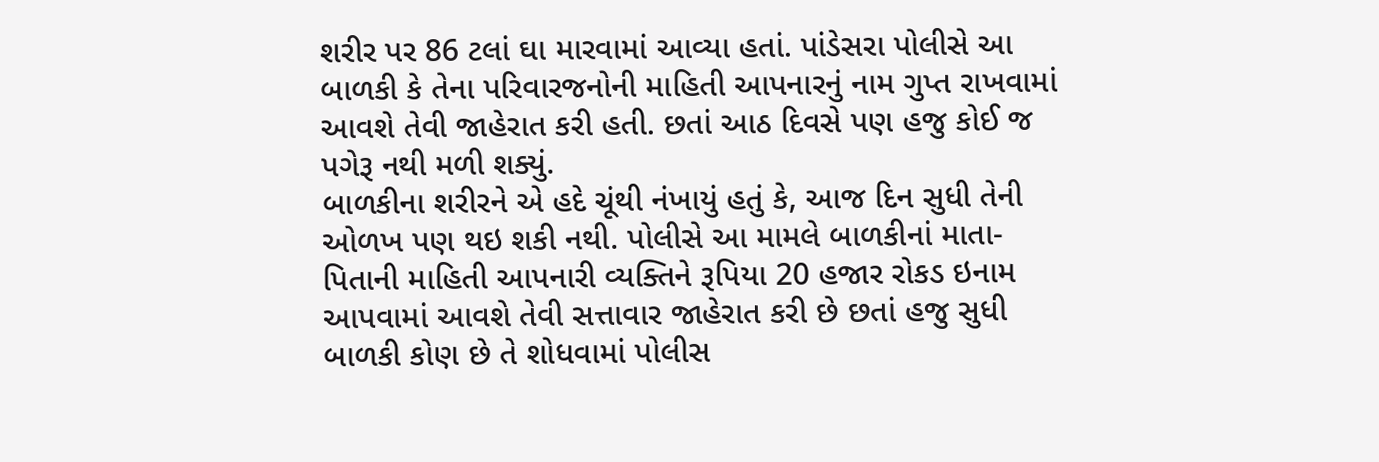શરીર પર 86 ટલાં ઘા મારવામાં આવ્યા હતાં. પાંડેસરા પોલીસે આ બાળકી કે તેના પરિવારજનોની માહિતી આપનારનું નામ ગુપ્ત રાખવામાં આવશે તેવી જાહેરાત કરી હતી. છતાં આઠ દિવસે પણ હજુ કોઈ જ પગેરૂ નથી મળી શક્યું.
બાળકીના શરીરને એ હદે ચૂંથી નંખાયું હતું કે, આજ દિન સુધી તેની ઓળખ પણ થઇ શકી નથી. પોલીસે આ મામલે બાળકીનાં માતા-પિતાની માહિતી આપનારી વ્યક્તિને રૂપિયા 20 હજાર રોકડ ઇનામ આપવામાં આવશે તેવી સત્તાવાર જાહેરાત કરી છે છતાં હજુ સુધી બાળકી કોણ છે તે શોધવામાં પોલીસ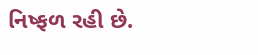નિષ્ફળ રહી છે.